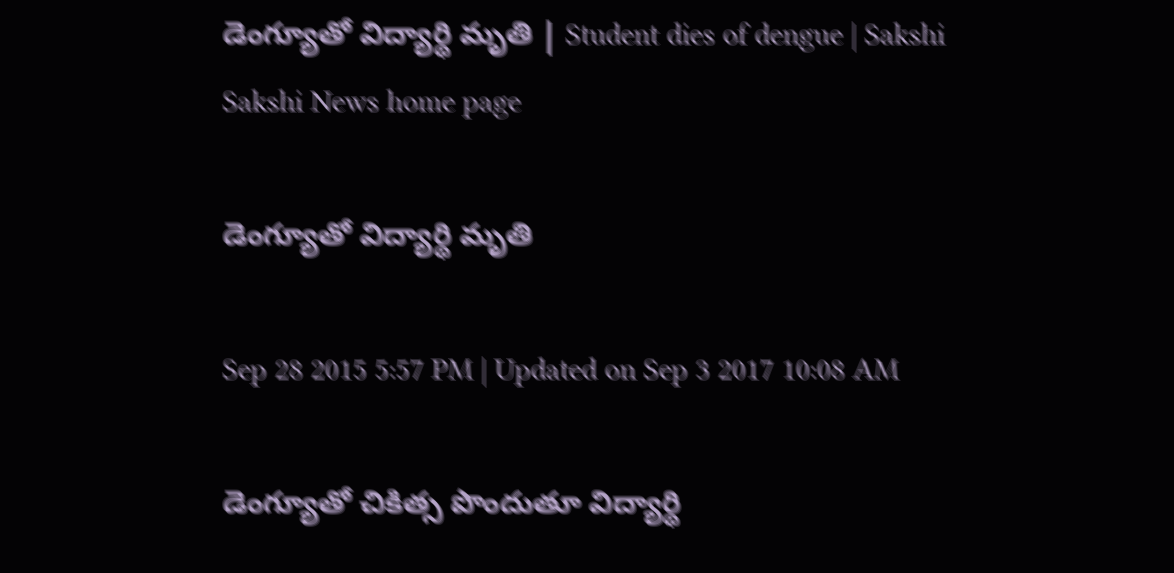డెంగ్యూతో విద్యార్థి మృతి | Student dies of dengue | Sakshi
Sakshi News home page

డెంగ్యూతో విద్యార్థి మృతి

Sep 28 2015 5:57 PM | Updated on Sep 3 2017 10:08 AM

డెంగ్యూతో చికిత్స పొందుతూ విద్యార్థి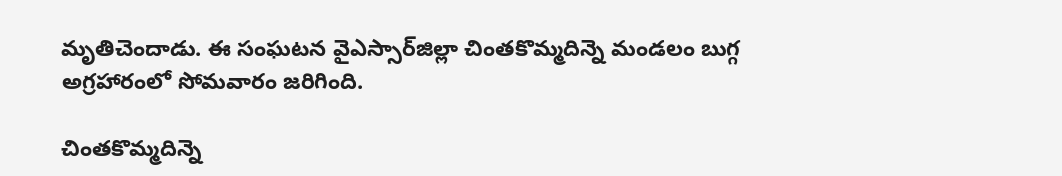మృతిచెందాడు. ఈ సంఘటన వైఎస్సార్‌జిల్లా చింతకొమ్మదిన్నె మండలం బుగ్గ అగ్రహారంలో సోమవారం జరిగింది.

చింతకొమ్మదిన్నె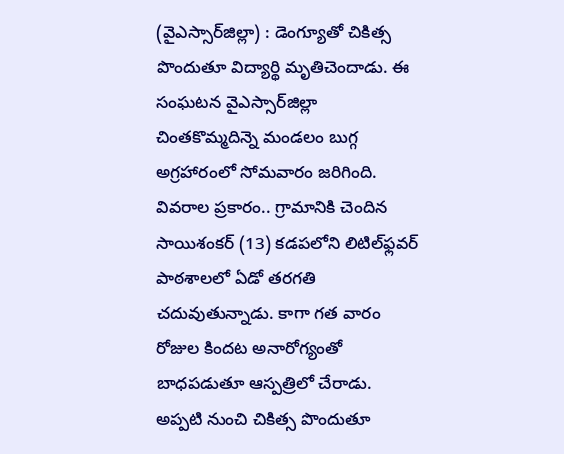(వైఎస్సార్‌జిల్లా) : డెంగ్యూతో చికిత్స పొందుతూ విద్యార్థి మృతిచెందాడు. ఈ సంఘటన వైఎస్సార్‌జిల్లా చింతకొమ్మదిన్నె మండలం బుగ్గ అగ్రహారంలో సోమవారం జరిగింది. వివరాల ప్రకారం.. గ్రామానికి చెందిన సాయిశంకర్ (13) కడపలోని లిటిల్‌ఫ్లవర్ పాఠశాలలో ఏడో తరగతి చదువుతున్నాడు. కాగా గత వారం రోజుల కిందట అనారోగ్యంతో బాధపడుతూ ఆస్పత్రిలో చేరాడు. అప్పటి నుంచి చికిత్స పొందుతూ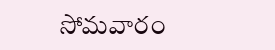సోమవారం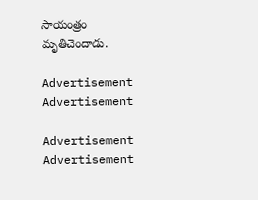సాయంత్రం మృతిచెందాడు.

Advertisement
Advertisement

Advertisement
Advertisement